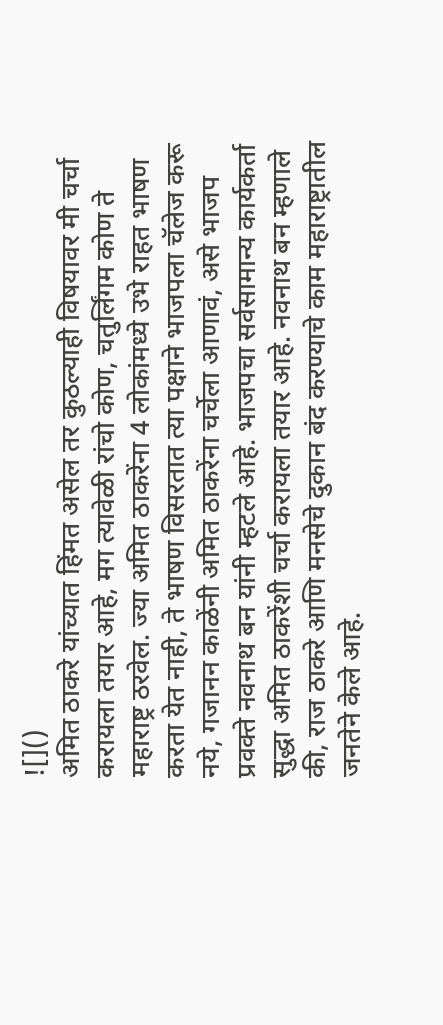![]()
अमित ठाकरे यांच्यात हिंमत असेल तर कुठल्याही विषयावर मी चर्चा करायला तयार आहे, मग त्यावेळी रांचो कोण, चतुर्लिंगम कोण ते महाराष्ट्र ठरवेल. ज्या अमित ठाकरेंना 4 लोकांमध्ये उभे राहत भाषण करता येत नाही, ते भाषण विसरतात त्या पक्षाने भाजपला चॅलेज करू नये, गजानन काळेंनी अमित ठाकरेंना चर्चेला आणावं, असे भाजप प्रवक्ते नवनाथ बन यांनी म्हटले आहे. भाजपचा सर्वसामान्य कार्यकर्ता सुद्धा अमित ठाकरेंशी चर्चा करायला तयार आहे. नवनाथ बन म्हणाले की, राज ठाकरे आणि मनसेचे दुकान बंद करण्याचे काम महाराष्ट्रातील जनतेने केले आहे.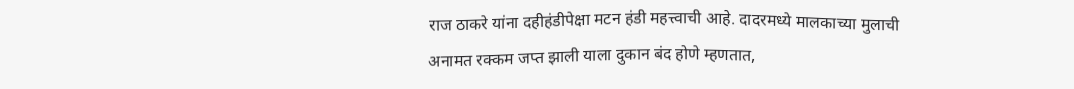राज ठाकरे यांना दहीहंडीपेक्षा मटन हंडी महत्त्वाची आहे. दादरमध्ये मालकाच्या मुलाची अनामत रक्कम जप्त झाली याला दुकान बंद होणे म्हणतात,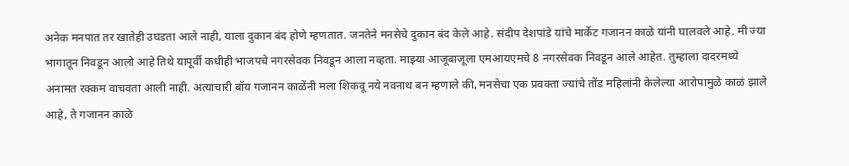अनेक मनपात तर खातेही उघडता आले नाही, याला दुकान बंद होणे म्हणतात. जनतेने मनसेचे दुकान बंद केले आहे. संदीप देशपांडे यांचे मार्केट गजानन काळे यांनी घालवले आहे. मी ज्या भागातून निवडून आलो आहे तिथे यापूर्वी कधीही भाजपचे नगरसेवक निवडून आला नव्हता. माझ्या आजूबाजूला एमआयएमचे 8 नगरसेवक निवडून आले आहेत. तुम्हाला दादरमध्ये अनामत रक्कम वाचवता आली नाही. अत्याचारी बॉय गजानन काळेंनी मला शिकवू नये नवनाथ बन म्हणाले की, मनसेचा एक प्रवक्ता ज्यांचे तोंड महिलांनी केलेल्या आरोपामुळे काळं झाले आहे, ते गजानन काळे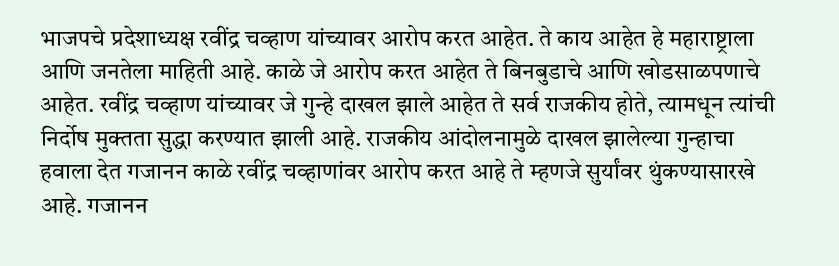भाजपचे प्रदेशाध्यक्ष रवींद्र चव्हाण यांच्यावर आरोप करत आहेत. ते काय आहेत हे महाराष्ट्राला आणि जनतेला माहिती आहे. काळे जे आरोप करत आहेत ते बिनबुडाचे आणि खोडसाळपणाचे आहेत. रवींद्र चव्हाण यांच्यावर जे गुन्हे दाखल झाले आहेत ते सर्व राजकीय होते, त्यामधून त्यांची निर्दोष मुक्तता सुद्धा करण्यात झाली आहे. राजकीय आंदोलनामुळे दाखल झालेल्या गुन्हाचा हवाला देत गजानन काळे रवींद्र चव्हाणांवर आरोप करत आहे ते म्हणजे सुर्यांवर थुंकण्यासारखे आहे. गजानन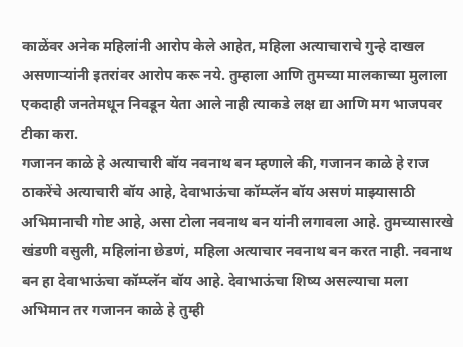काळेंवर अनेक महिलांनी आरोप केले आहेत, महिला अत्याचाराचे गुन्हे दाखल असणाऱ्यांनी इतरांवर आरोप करू नये. तुम्हाला आणि तुमच्या मालकाच्या मुलाला एकदाही जनतेमधून निवडून येता आले नाही त्याकडे लक्ष द्या आणि मग भाजपवर टीका करा.
गजानन काळे हे अत्याचारी बॉय नवनाथ बन म्हणाले की, गजानन काळे हे राज ठाकरेंचे अत्याचारी बॉय आहे, देवाभाऊंचा कॉम्प्लॅन बॉय असणं माझ्यासाठी अभिमानाची गोष्ट आहे, असा टोला नवनाथ बन यांनी लगावला आहे. तुमच्यासारखे खंडणी वसुली, महिलांना छेडणं, महिला अत्याचार नवनाथ बन करत नाही. नवनाथ बन हा देवाभाऊंचा कॉम्प्लॅन बॉय आहे. देवाभाऊंचा शिष्य असल्याचा मला अभिमान तर गजानन काळे हे तुम्ही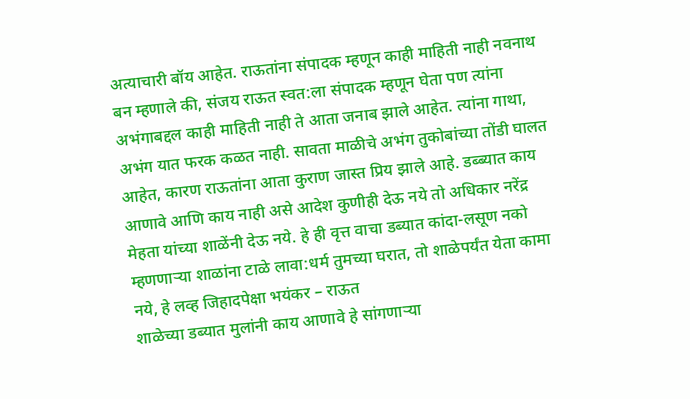अत्याचारी बॉय आहेत. राऊतांना संपादक म्हणून काही माहिती नाही नवनाथ बन म्हणाले की, संजय राऊत स्वत:ला संपादक म्हणून घेता पण त्यांना अभंगाबद्दल काही माहिती नाही ते आता जनाब झाले आहेत. त्यांना गाथा, अभंग यात फरक कळत नाही. सावता माळीचे अभंग तुकोबांच्या तोंडी घालत आहेत, कारण राऊतांना आता कुराण जास्त प्रिय झाले आहे. डब्ब्यात काय आणावे आणि काय नाही असे आदेश कुणीही देऊ नये तो अधिकार नरेंद्र मेहता यांच्या शाळेंनी देऊ नये. हे ही वृत्त वाचा डब्यात कांदा-लसूण नको म्हणणाऱ्या शाळांना टाळे लावा:धर्म तुमच्या घरात, तो शाळेपर्यंत येता कामा नये, हे लव्ह जिहादपेक्षा भयंकर – राऊत
शाळेच्या डब्यात मुलांनी काय आणावे हे सांगणाऱ्या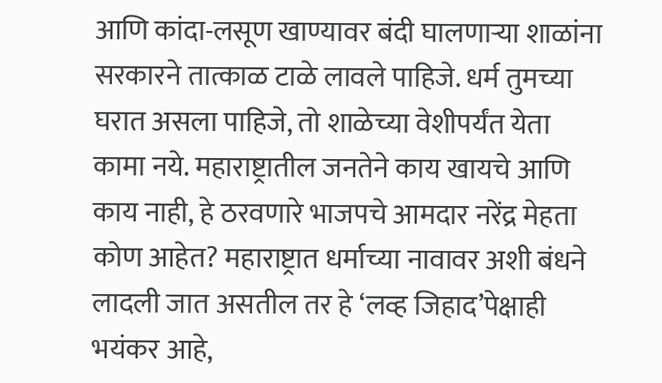आणि कांदा-लसूण खाण्यावर बंदी घालणाऱ्या शाळांना सरकारने तात्काळ टाळे लावले पाहिजे. धर्म तुमच्या घरात असला पाहिजे, तो शाळेच्या वेशीपर्यंत येता कामा नये. महाराष्ट्रातील जनतेने काय खायचे आणि काय नाही, हे ठरवणारे भाजपचे आमदार नरेंद्र मेहता कोण आहेत? महाराष्ट्रात धर्माच्या नावावर अशी बंधने लादली जात असतील तर हे ‘लव्ह जिहाद’पेक्षाही भयंकर आहे,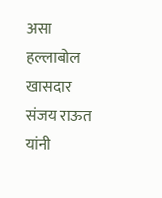असा हल्लाबोल खासदार संजय राऊत यांनी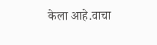केला आहे.वाचा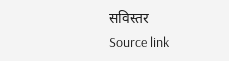सविस्तर
Source link